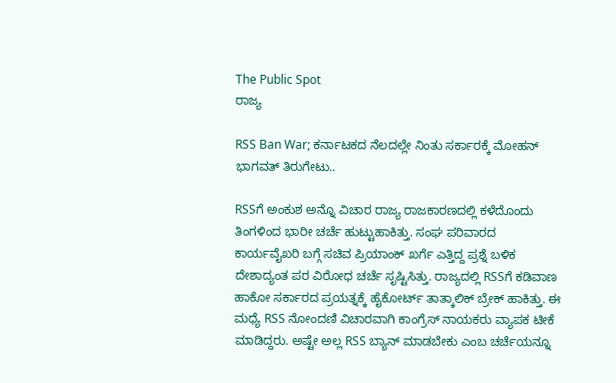The Public Spot
ರಾಜ್ಯ

RSS Ban War; ಕರ್ನಾಟಕದ ನೆಲದಲ್ಲೇ ನಿಂತು ಸರ್ಕಾರಕ್ಕೆ ಮೋಹನ್‌ ಭಾಗವತ್‌ ತಿರುಗೇಟು..

RSSಗೆ ಅಂಕುಶ ಅನ್ನೊ ವಿಚಾರ ರಾಜ್ಯ ರಾಜಕಾರಣದಲ್ಲಿ ಕಳೆದೊಂದು ತಿಂಗಳಿಂದ ಭಾರೀ ಚರ್ಚೆ ಹುಟ್ಟುಹಾಕಿತ್ತು. ಸಂಘ ಪರಿವಾರದ ಕಾರ್ಯವೈಖರಿ ಬಗ್ಗೆ ಸಚಿವ ಪ್ರಿಯಾಂಕ್ ಖರ್ಗೆ ಎತ್ತಿದ್ದ ಪ್ರಶ್ನೆ ಬಳಿಕ ದೇಶಾದ್ಯಂತ ಪರ ವಿರೋಧ ಚರ್ಚೆ ಸೃಷ್ಟಿಸಿತ್ತು. ರಾಜ್ಯದಲ್ಲಿ RSSಗೆ ಕಡಿವಾಣ ಹಾಕೋ ಸರ್ಕಾರದ ಪ್ರಯತ್ನಕ್ಕೆ ಹೈಕೋರ್ಟ್‌ ತಾತ್ಕಾಲಿಕ್ ಬ್ರೇಕ್ ಹಾಕಿತ್ತು. ಈ ಮಧ್ಯೆ RSS ನೋಂದಣಿ ವಿಚಾರವಾಗಿ ಕಾಂಗ್ರೆಸ್ ‌ನಾಯಕರು ವ್ಯಾಪಕ ಟೀಕೆ ಮಾಡಿದ್ದರು. ಅಷ್ಟೇ ಅಲ್ಲ RSS ಬ್ಯಾನ್ ಮಾಡಬೇಕು ಎಂಬ ಚರ್ಚೆಯನ್ನೂ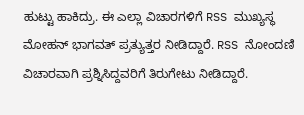ಹುಟ್ಟು ಹಾಕಿದ್ರು. ಈ ಎಲ್ಲಾ ವಿಚಾರಗಳಿಗೆ RSS ಮುಖ್ಯಸ್ಥ ಮೋಹನ್ ಭಾಗವತ್ ಪ್ರತ್ಯುತ್ತರ ನೀಡಿದ್ದಾರೆ. RSS ನೋಂದಣಿ ವಿಚಾರವಾಗಿ ಪ್ರಶ್ನಿಸಿದ್ದವರಿಗೆ ತಿರುಗೇಟು ನೀಡಿದ್ದಾರೆ.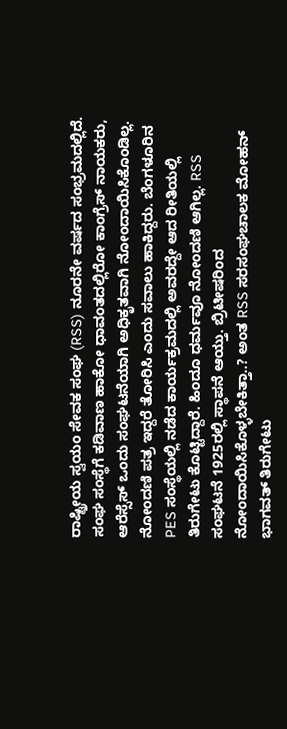ರಾಷ್ಟ್ರೀಯ ಸ್ವಯಂ ಸೇವಕ ಸಂಘ (RSS) ನೂರನೇ ವರ್ಷದ ಸಂಭ್ರಮದಲ್ಲಿದೆ. ಸಂಘ ಸಂಸ್ಥೆಗೆ ಕಡಿವಾಣ ಹಾಕೋ ಧಾವಂತದಲ್ಲಿರೋ ಕಾಂಗ್ರೆಸ್‌ ನಾಯಕರು, ಆರೆಸ್ಸೆಸ್ ಒಂದು ಸಂಘಟನೆಯಾಗಿ ಅಧಿಕೃತವಾಗಿ ನೋಂದಾಯಿಸಿಕೊಂಡಿಲ್ಲ. ನೋಂದಣಿ ಪತ್ರ ಇದ್ದರೆ ತೋರಿಸಿ ಎಂದು ಸವಾಲು ಹಾಕಿದ್ದರು. ಬೆಂಗಳೂರಿನ PES ಸಂಸ್ಥೆಯಲ್ಲಿ ನಡೆದ ಕಾರ್ಯಕ್ರಮದಲ್ಲಿ ಅವರದ್ದೇ ಆದ ರೀತಿಯಲ್ಲಿ ತಿರುಗೇಟು ಕೊಟ್ಟಿದ್ದಾರೆ. ಹಿಂದೂ ಧರ್ಮವೂ ನೋಂದಣಿ ಆಗಿಲ್ಲ. RSS ಸಂಘಟನೆ 1925ರಲ್ಲಿ ಸ್ಥಾಪನೆ ಆಯ್ತು. ಬ್ರಿಟೀಷರಿಂದ ನೋಂದಾಯಿಸಿಕೊಳ್ಳಬೇಕಿತ್ತಾ..? ಅಂತ RSS ಸರಸಂಘಚಾಲಕ ಮೋಹನ್ ಭಾಗವತ್ ತಿರುಗೇಟು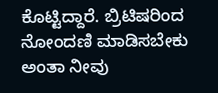ಕೊಟ್ಟಿದ್ದಾರೆ. ಬ್ರಿಟಿಷರಿಂದ ನೋಂದಣಿ ಮಾಡಿಸಬೇಕು ಅಂತಾ ನೀವು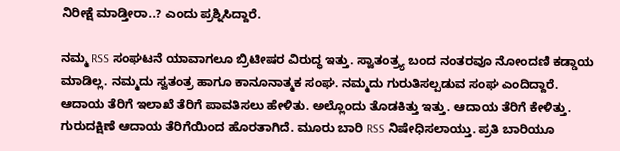ನಿರೀಕ್ಷೆ ಮಾಡ್ತೀರಾ..? ಎಂದು ಪ್ರಶ್ನಿಸಿದ್ದಾರೆ.

ನಮ್ಮ RSS ಸಂಘಟನೆ ಯಾವಾಗಲೂ ಬ್ರಿಟೀಷರ ವಿರುದ್ಧ ಇತ್ತು. ಸ್ವಾತಂತ್ರ್ಯ ಬಂದ ನಂತರವೂ ನೋಂದಣಿ ಕಡ್ಡಾಯ ಮಾಡಿಲ್ಲ. ನಮ್ಮದು ಸ್ವತಂತ್ರ ಹಾಗೂ ಕಾನೂನಾತ್ಮಕ ಸಂಘ. ನಮ್ಮದು ಗುರುತಿಸಲ್ಪಡುವ ಸಂಘ ಎಂದಿದ್ದಾರೆ. ಆದಾಯ ತೆರಿಗೆ ಇಲಾಖೆ ತೆರಿಗೆ ಪಾವತಿಸಲು ಹೇಳಿತು. ಅಲ್ಲೊಂದು ತೊಡಕಿತ್ತು ಇತ್ತು. ಆದಾಯ ತೆರಿಗೆ ಕೇಳಿತ್ತು. ಗುರುದಕ್ಷಿಣೆ ಆದಾಯ ತೆರಿಗೆಯಿಂದ ಹೊರತಾಗಿದೆ. ಮೂರು ಬಾರಿ RSS ನಿಷೇಧಿಸಲಾಯ್ತು. ಪ್ರತಿ ಬಾರಿಯೂ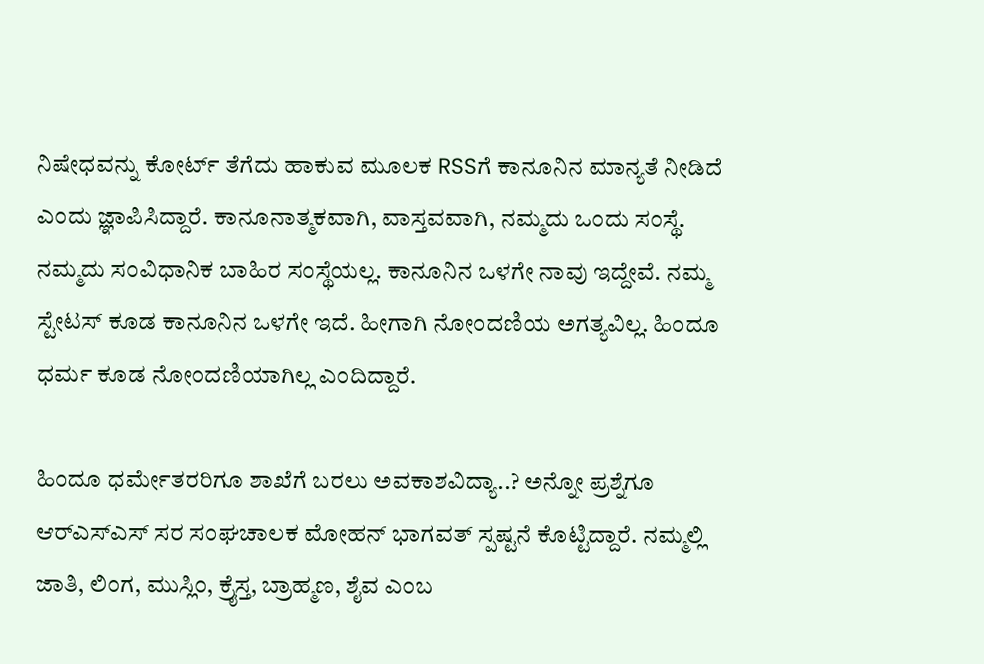ನಿಷೇಧವನ್ನು ಕೋರ್ಟ್‌ ತೆಗೆದು ಹಾಕುವ ಮೂಲಕ RSSಗೆ ಕಾನೂನಿನ ಮಾನ್ಯತೆ ನೀಡಿದೆ ಎಂದು ಜ್ಞಾಪಿಸಿದ್ದಾರೆ. ಕಾನೂನಾತ್ಮಕವಾಗಿ, ವಾಸ್ತವವಾಗಿ, ನಮ್ಮದು ಒಂದು ಸಂಸ್ಥೆ. ನಮ್ಮದು ಸಂವಿಧಾನಿಕ ಬಾಹಿರ ಸಂಸ್ಥೆಯಲ್ಲ. ಕಾನೂನಿನ ಒಳಗೇ ನಾವು ಇದ್ದೇವೆ. ನಮ್ಮ ಸ್ಟೇಟಸ್ ಕೂಡ ಕಾನೂನಿನ ಒಳಗೇ ಇದೆ. ಹೀಗಾಗಿ ನೋಂದಣಿಯ ಅಗತ್ಯವಿಲ್ಲ. ಹಿಂದೂ ಧರ್ಮ ಕೂಡ ನೋಂದಣಿಯಾಗಿಲ್ಲ ಎಂದಿದ್ದಾರೆ.

ಹಿಂದೂ ಧರ್ಮೇತರರಿಗೂ ಶಾಖೆಗೆ ಬರಲು ಅವಕಾಶವಿದ್ಯಾ..? ಅನ್ನೋ ಪ್ರಶ್ನೆಗೂ ಆರ್‌ಎಸ್‌ಎಸ್‌ ಸರ ಸಂಘಚಾಲಕ ಮೋಹನ್ ಭಾಗವತ್ ಸ್ಪಷ್ಟನೆ ಕೊಟ್ಟಿದ್ದಾರೆ. ನಮ್ಮಲ್ಲಿ ಜಾತಿ, ಲಿಂಗ, ಮುಸ್ಲಿಂ, ಕ್ರೈಸ್ತ, ಬ್ರಾಹ್ಮಣ, ಶೈವ ಎಂಬ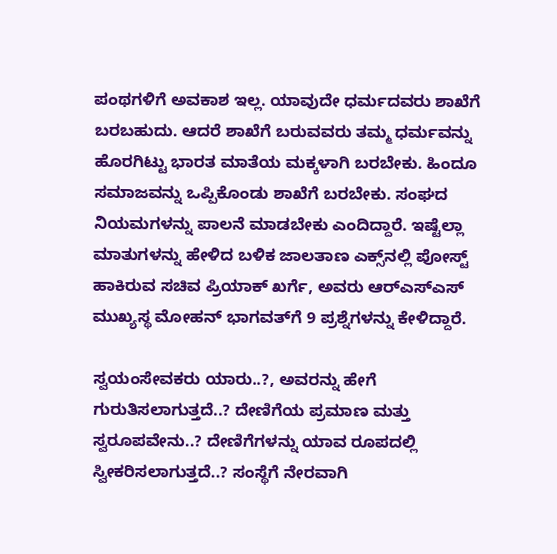ಪಂಥಗಳಿಗೆ ಅವಕಾಶ ಇಲ್ಲ. ಯಾವುದೇ ಧರ್ಮದವರು ಶಾಖೆಗೆ ಬರಬಹುದು. ಆದರೆ ಶಾಖೆಗೆ ಬರುವವರು ತಮ್ಮ ಧರ್ಮವನ್ನು ಹೊರಗಿಟ್ಟು ಭಾರತ ಮಾತೆಯ ಮಕ್ಕಳಾಗಿ ಬರಬೇಕು. ಹಿಂದೂ ಸಮಾಜವನ್ನು ಒಪ್ಪಿಕೊಂಡು ಶಾಖೆಗೆ ಬರಬೇಕು. ಸಂಘದ ನಿಯಮಗಳನ್ನು ಪಾಲನೆ ಮಾಡಬೇಕು ಎಂದಿದ್ದಾರೆ. ಇಷ್ಟೆಲ್ಲಾ ಮಾತುಗಳನ್ನು ಹೇಳಿದ ಬಳಿಕ ಜಾಲತಾಣ ಎಕ್ಸ್‌ನಲ್ಲಿ ಪೋಸ್ಟ್‌ ಹಾಕಿರುವ ಸಚಿವ ಪ್ರಿಯಾಕ್‌ ಖರ್ಗೆ, ಅವರು ಆರ್‌ಎಸ್‌ಎಸ್‌ ಮುಖ್ಯಸ್ಥ ಮೋಹನ್‌ ಭಾಗವತ್‌ಗೆ 9 ಪ್ರಶ್ನೆಗಳನ್ನು ಕೇಳಿದ್ದಾರೆ.

ಸ್ವಯಂಸೇವಕರು ಯಾರು..?, ಅವರನ್ನು ಹೇಗೆ ಗುರುತಿಸಲಾಗುತ್ತದೆ..? ದೇಣಿಗೆಯ ಪ್ರಮಾಣ ಮತ್ತು ಸ್ವರೂಪವೇನು..? ದೇಣಿಗೆಗಳನ್ನು ಯಾವ ರೂಪದಲ್ಲಿ ಸ್ವೀಕರಿಸಲಾಗುತ್ತದೆ..? ಸಂಸ್ಥೆಗೆ ನೇರವಾಗಿ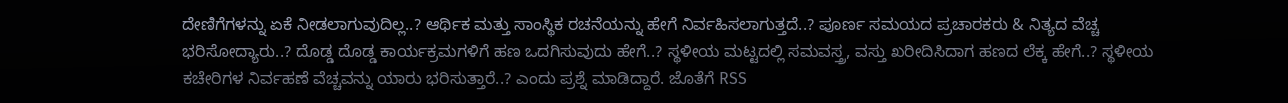ದೇಣಿಗೆಗಳನ್ನು ಏಕೆ ನೀಡಲಾಗುವುದಿಲ್ಲ..? ಆರ್ಥಿಕ ಮತ್ತು ಸಾಂಸ್ಥಿಕ ರಚನೆಯನ್ನು ಹೇಗೆ ನಿರ್ವಹಿಸಲಾಗುತ್ತದೆ..? ಪೂರ್ಣ ಸಮಯದ ಪ್ರಚಾರಕರು & ನಿತ್ಯದ ವೆಚ್ಚ ಭರಿಸೋದ್ಯಾರು..? ದೊಡ್ಡ ದೊಡ್ಡ ಕಾರ್ಯಕ್ರಮಗಳಿಗೆ ಹಣ ಒದಗಿಸುವುದು ಹೇಗೆ..? ಸ್ಥಳೀಯ ಮಟ್ಟದಲ್ಲಿ ಸಮವಸ್ತ್ರ, ವಸ್ತು ಖರೀದಿಸಿದಾಗ ಹಣದ ಲೆಕ್ಕ ಹೇಗೆ..? ಸ್ಥಳೀಯ ಕಚೇರಿಗಳ ನಿರ್ವಹಣೆ ವೆಚ್ಚವನ್ನು ಯಾರು ಭರಿಸುತ್ತಾರೆ..? ಎಂದು ಪ್ರಶ್ನೆ ಮಾಡಿದ್ದಾರೆ. ಜೊತೆಗೆ RSS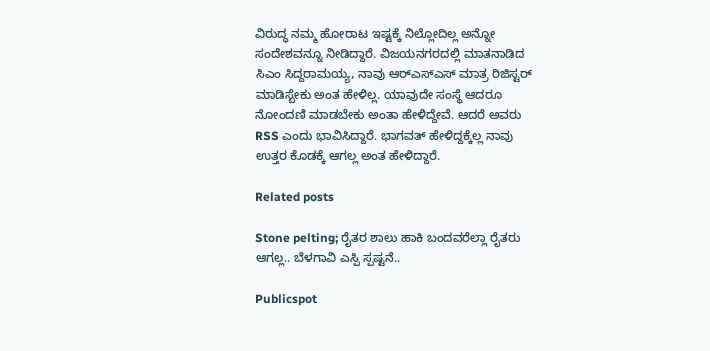ವಿರುದ್ಧ ನಮ್ಮ ಹೋರಾಟ ಇಷ್ಟಕ್ಕೆ ನಿಲ್ಲೋದಿಲ್ಲ ಅನ್ನೋ ಸಂದೇಶವನ್ನೂ ನೀಡಿದ್ದಾರೆ. ವಿಜಯನಗರದಲ್ಲಿ ಮಾತನಾಡಿದ ಸಿಎಂ ಸಿದ್ದರಾಮಯ್ಯ, ನಾವು ಆರ್‌ಎಸ್‌ಎಸ್ ಮಾತ್ರ ರಿಜಿಸ್ಟರ್ ಮಾಡಿಸ್ಬೇಕು ಅಂತ ಹೇಳಿಲ್ಲ. ಯಾವುದೇ ಸಂಸ್ಥೆ ಆದರೂ ನೋಂದಣಿ ಮಾಡಬೇಕು ಅಂತಾ ಹೇಳಿದ್ದೇವೆ. ಆದರೆ ಅವರು RSS ಎಂದು ಭಾವಿಸಿದ್ದಾರೆ. ಭಾಗವತ್ ಹೇಳಿದ್ದಕ್ಕೆಲ್ಲ ನಾವು ಉತ್ತರ ಕೊಡಕ್ಕೆ ಆಗಲ್ಲ ಅಂತ ಹೇಳಿದ್ದಾರೆ.

Related posts

Stone pelting; ರೈತರ ಶಾಲು ಹಾಕಿ ಬಂದವರೆಲ್ಲಾ ರೈತರು ಆಗಲ್ಲ.. ಬೆಳಗಾವಿ ಎಸ್ಪಿ ಸ್ಪಷ್ಟನೆ..

Publicspot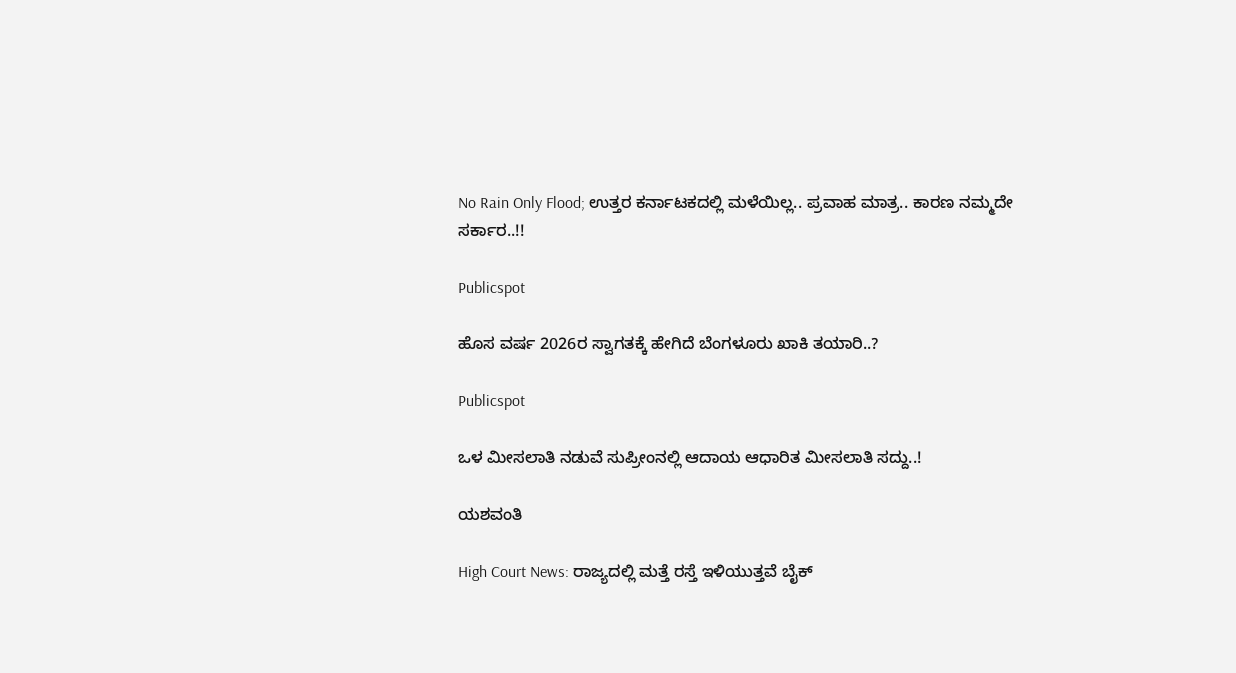No Rain Only Flood; ಉತ್ತರ ಕರ್ನಾಟಕದಲ್ಲಿ ಮಳೆಯಿಲ್ಲ.. ಪ್ರವಾಹ ಮಾತ್ರ.. ಕಾರಣ ನಮ್ಮದೇ ಸರ್ಕಾರ..!!

Publicspot

ಹೊಸ ವರ್ಷ 2026ರ ಸ್ವಾಗತಕ್ಕೆ ಹೇಗಿದೆ ಬೆಂಗಳೂರು ಖಾಕಿ ತಯಾರಿ..?

Publicspot

ಒಳ ಮೀಸಲಾತಿ ನಡುವೆ ಸುಪ್ರೀಂನಲ್ಲಿ ಆದಾಯ ಆಧಾರಿತ ಮೀಸಲಾತಿ ಸದ್ದು..!

ಯಶವಂತಿ

High Court News: ರಾಜ್ಯದಲ್ಲಿ ಮತ್ತೆ ರಸ್ತೆ ಇಳಿಯುತ್ತವೆ ಬೈಕ್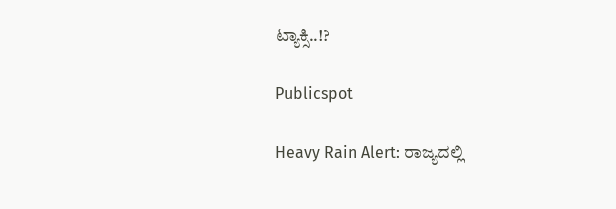ಟ್ಯಾಕ್ಸಿ..!?

Publicspot

Heavy Rain Alert: ರಾಜ್ಯದಲ್ಲಿ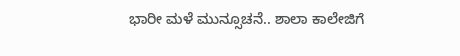ಭಾರೀ ಮಳೆ ಮುನ್ಸೂಚನೆ.. ಶಾಲಾ ಕಾಲೇಜಿಗೆ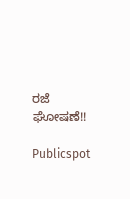ರಜೆ ಘೋಷಣೆ!!

Publicspot